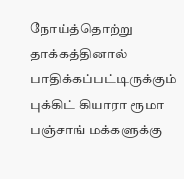நோய்த்தொற்று தாக்கத்தினால் பாதிக்கப்பட்டிருக்கும் புக்கிட் கியாரா ரூமா பஞ்சாங் மக்களுக்கு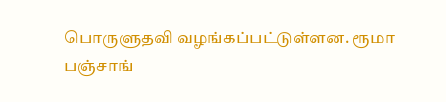பொருளுதவி வழங்கப்பட்டுள்ளன. ரூமா பஞ்சாங்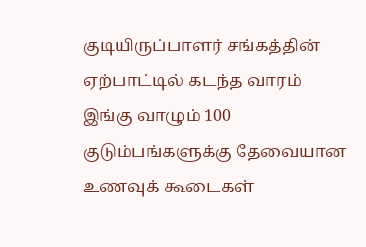குடியிருப்பாளர் சங்கத்தின் ஏற்பாட்டில் கடந்த வாரம் இங்கு வாழும் 100 குடும்பங்களுக்கு தேவையான உணவுக் கூடைகள்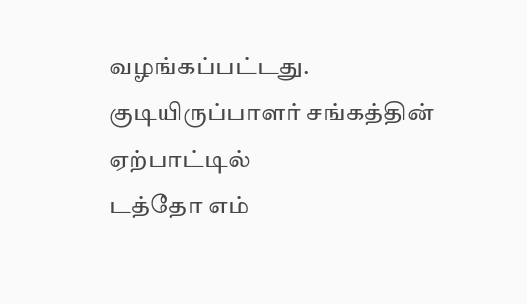வழங்கப்பட்டது.
குடியிருப்பாளர் சங்கத்தின் ஏற்பாட்டில்
டத்தோ எம்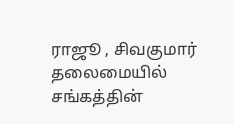ராஜூ , சிவகுமார் தலைமையில் சங்கத்தின்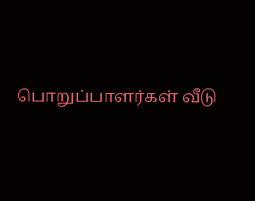பொறுப்பாளர்கள் வீடு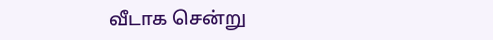வீடாக சென்று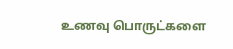உணவு பொருட்களை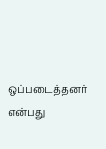ஒப்படைத்தனர் என்பது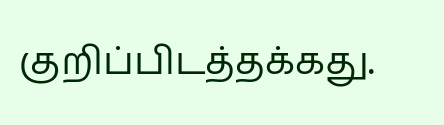குறிப்பிடத்தக்கது.